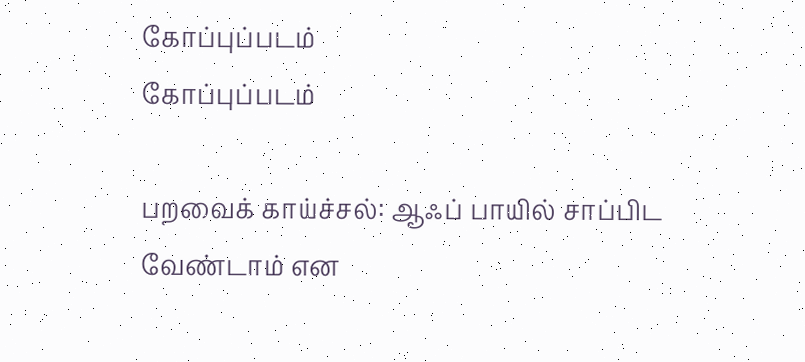கோப்புப்படம்
கோப்புப்படம்

பறவைக் காய்ச்சல்: ஆஃப் பாயில் சாப்பிட வேண்டாம் என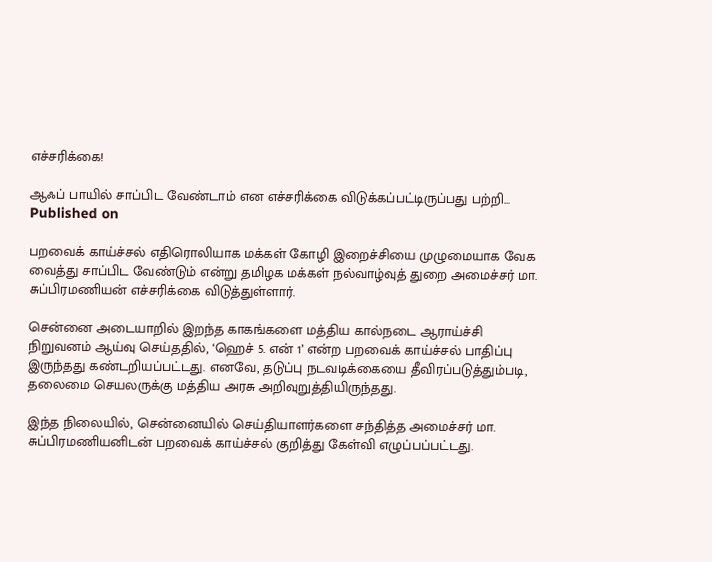எச்சரிக்கை!

ஆஃப் பாயில் சாப்பிட வேண்டாம் என எச்சரிக்கை விடுக்கப்பட்டிருப்பது பற்றி...
Published on

பறவைக் காய்ச்சல் எதிரொலியாக மக்கள் கோழி இறைச்சியை முழுமையாக வேக வைத்து சாப்பிட வேண்டும் என்று தமிழக மக்கள் நல்வாழ்வுத் துறை அமைச்சர் மா. சுப்பிரமணியன் எச்சரிக்கை விடுத்துள்ளார்.

சென்னை அடையாறில் இறந்த காகங்களை மத்திய கால்நடை ஆராய்ச்சி நிறுவனம் ஆய்வு செய்ததில், ‘ஹெச் 5. என் 1’ என்ற பறவைக் காய்ச்சல் பாதிப்பு இருந்தது கண்டறியப்பட்டது. எனவே, தடுப்பு நடவடிக்கையை தீவிரப்படுத்தும்படி, தலைமை செயலருக்கு மத்திய அரசு அறிவுறுத்தியிருந்தது.

இந்த நிலையில், சென்னையில் செய்தியாளர்களை சந்தித்த அமைச்சர் மா. சுப்பிரமணியனிடன் பறவைக் காய்ச்சல் குறித்து கேள்வி எழுப்பப்பட்டது.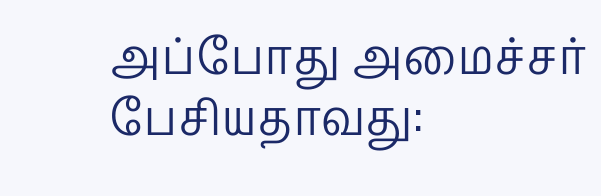அப்போது அமைச்சர் பேசியதாவது: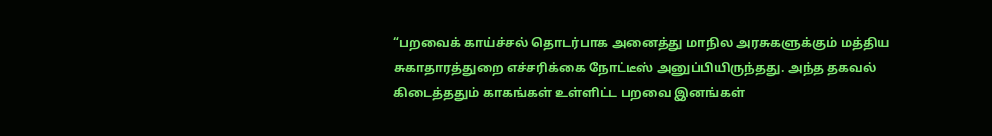“பறவைக் காய்ச்சல் தொடர்பாக அனைத்து மாநில அரசுகளுக்கும் மத்திய சுகாதாரத்துறை எச்சரிக்கை நோட்டீஸ் அனுப்பியிருந்தது. அந்த தகவல் கிடைத்ததும் காகங்கள் உள்ளிட்ட பறவை இனங்கள்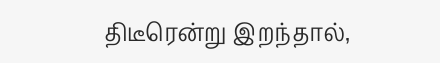திடீரென்று இறந்தால்,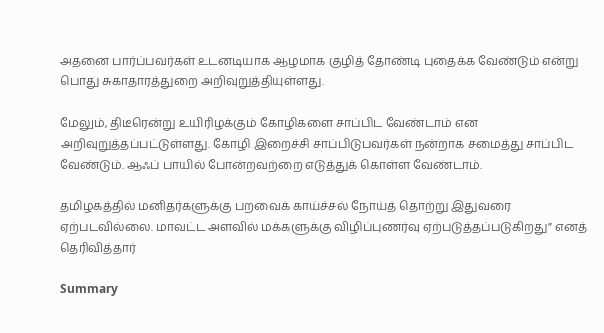அதனை பார்ப்பவர்கள் உடனடியாக ஆழமாக குழித் தோண்டி புதைக்க வேண்டும் என்று பொது சுகாதாரத்துறை அறிவுறுத்தியுள்ளது.

மேலும், திடீரென்று உயிரிழக்கும் கோழிகளை சாப்பிட வேண்டாம் என அறிவுறுத்தப்பட்டுள்ளது. கோழி இறைச்சி சாப்பிடுபவர்கள் நன்றாக சமைத்து சாப்பிட வேண்டும். ஆஃப் பாயில் போன்றவற்றை எடுத்துக் கொள்ள வேண்டாம்.

தமிழகத்தில் மனிதர்களுக்கு பறவைக் காய்ச்சல் நோய்த் தொற்று இதுவரை ஏற்படவில்லை. மாவட்ட அளவில் மக்களுக்கு விழிப்புணர்வு ஏற்படுத்தப்படுகிறது” எனத் தெரிவித்தார்

Summary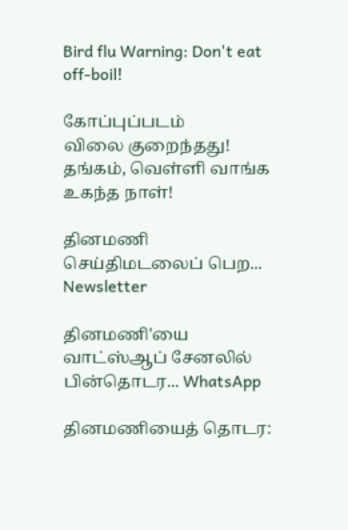Bird flu Warning: Don't eat off-boil!

கோப்புப்படம்
விலை குறைந்தது! தங்கம், வெள்ளி வாங்க உகந்த நாள்!

தினமணி செய்திமடலைப் பெற... Newsletter

தினமணி'யை வாட்ஸ்ஆப் சேனலில் பின்தொடர... WhatsApp

தினமணியைத் தொடர: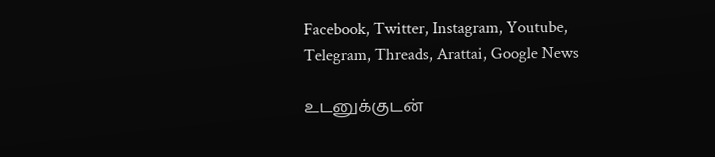Facebook, Twitter, Instagram, Youtube, Telegram, Threads, Arattai, Google News

உடனுக்குடன்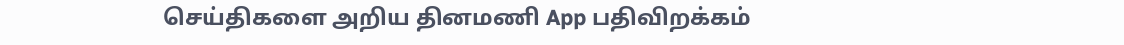செய்திகளை அறிய தினமணி App பதிவிறக்கம்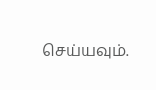செய்யவும்.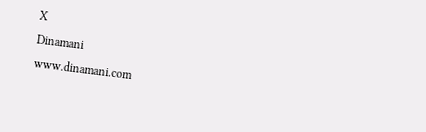X
Dinamani
www.dinamani.com